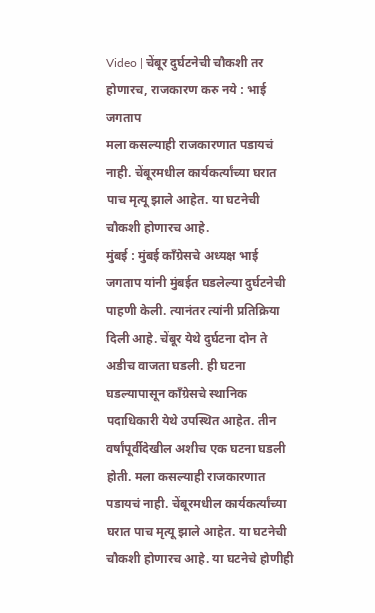Video | चेंबूर दुर्घटनेची चौकशी तर होणारच, राजकारण करु नये : भाई जगताप
मला कसल्याही राजकारणात पडायचं नाही. चेंबूरमधील कार्यकर्त्यांच्या घरात पाच मृत्यू झाले आहेत. या घटनेची चौकशी होणारच आहे.
मुंबई : मुंबई काँग्रेसचे अध्यक्ष भाई जगताप यांनी मुंबईत घडलेल्या दुर्घटनेची पाहणी केली. त्यानंतर त्यांनी प्रतिक्रिया दिली आहे. चेंबूर येथे दुर्घटना दोन ते अडीच वाजता घडली. ही घटना घडल्यापासून काँग्रेसचे स्थानिक पदाधिकारी येथे उपस्थित आहेत. तीन वर्षांपूर्वीदेखील अशीच एक घटना घडली होती. मला कसल्याही राजकारणात पडायचं नाही. चेंबूरमधील कार्यकर्त्यांच्या घरात पाच मृत्यू झाले आहेत. या घटनेची चौकशी होणारच आहे. या घटनेचे होणीही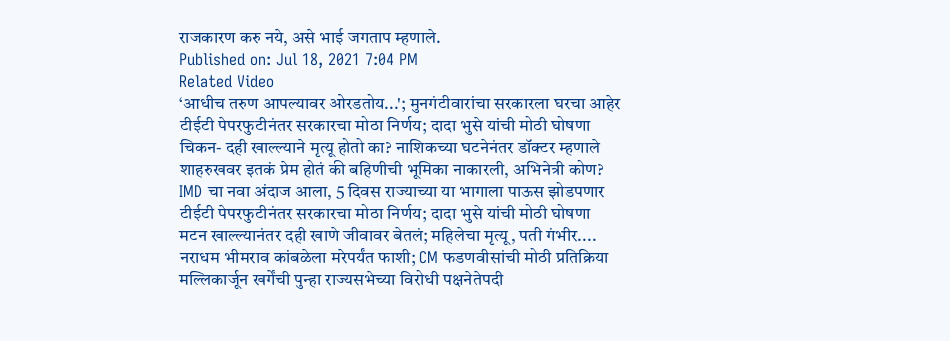राजकारण करु नये, असे भाई जगताप म्हणाले.
Published on: Jul 18, 2021 7:04 PM
Related Video
‘आधीच तरुण आपल्यावर ओरडतोय...'; मुनगंटीवारांचा सरकारला घरचा आहेर
टीईटी पेपरफुटीनंतर सरकारचा मोठा निर्णय; दादा भुसे यांची मोठी घोषणा
चिकन- दही खाल्ल्याने मृत्यू होतो का? नाशिकच्या घटनेनंतर डॉक्टर म्हणाले
शाहरुखवर इतकं प्रेम होतं की बहिणीची भूमिका नाकारली, अभिनेत्री कोण?
IMD चा नवा अंदाज आला, 5 दिवस राज्याच्या या भागाला पाऊस झोडपणार
टीईटी पेपरफुटीनंतर सरकारचा मोठा निर्णय; दादा भुसे यांची मोठी घोषणा
मटन खाल्ल्यानंतर दही खाणे जीवावर बेतलं; महिलेचा मृत्यू, पती गंभीर....
नराधम भीमराव कांबळेला मरेपर्यंत फाशी; CM फडणवीसांची मोठी प्रतिक्रिया
मल्लिकार्जून खर्गेंची पुन्हा राज्यसभेच्या विरोधी पक्षनेतेपदी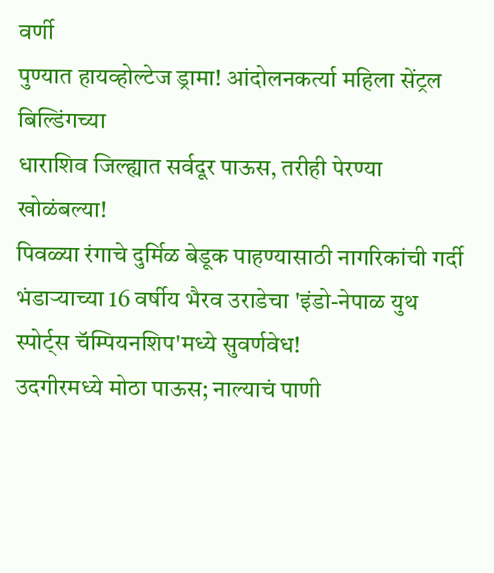वर्णी
पुण्यात हायव्होल्टेज ड्रामा! आंदोलनकर्त्या महिला सेंट्रल बिल्डिंगच्या
धाराशिव जिल्ह्यात सर्वदूर पाऊस, तरीही पेरण्या खोळंबल्या!
पिवळ्या रंगाचे दुर्मिळ बेडूक पाहण्यासाठी नागरिकांची गर्दी
भंडाऱ्याच्या 16 वर्षीय भैरव उराडेचा 'इंडो-नेपाळ युथ स्पोर्ट्स चॅम्पियनशिप'मध्ये सुवर्णवेध!
उदगीरमध्ये मोठा पाऊस; नाल्याचं पाणी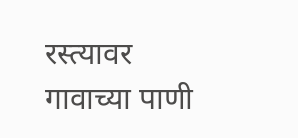रस्त्यावर
गावाच्या पाणी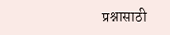प्रश्नासाठी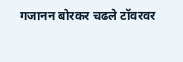गजानन बोरकर चढले टॉवरवर